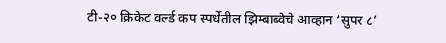टी-२० क्रिकेट वर्ल्ड कप स्पर्धेतील झिम्बाब्वेचे आव्हान ‘सुपर ८’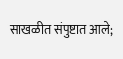साखळीत संपुष्टात आले;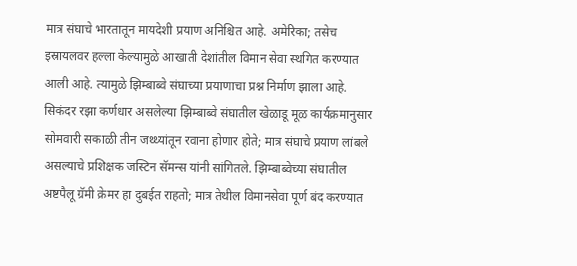मात्र संघाचे भारतातून मायदेशी प्रयाण अनिश्चित आहे. अमेरिका; तसेच इस्रायलवर हल्ला केल्यामुळे आखाती देशांतील विमान सेवा स्थगित करण्यात आली आहे. त्यामुळे झिम्बाब्वे संघाच्या प्रयाणाचा प्रश्न निर्माण झाला आहे.
सिकंदर रझा कर्णधार असलेल्या झिम्बाब्वे संघातील खेळाडू मूळ कार्यक्रमानुसार सोमवारी सकाळी तीन जथ्थ्यांतून रवाना होणार होते; मात्र संघाचे प्रयाण लांबले असल्याचे प्रशिक्षक जस्टिन सॅमन्स यांनी सांगितले. झिम्बाब्वेच्या संघातील अष्टपैलू ग्रॅमी क्रेमर हा दुबईत राहतो; मात्र तेथील विमानसेवा पूर्ण बंद करण्यात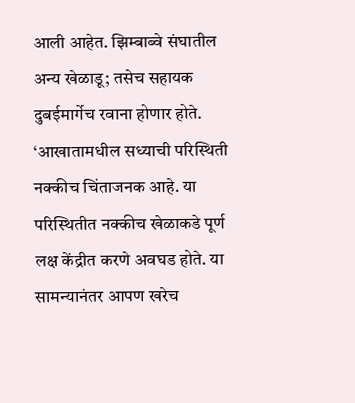आली आहेत. झिम्बाब्वे संघातील अन्य खेळाडू; तसेच सहायक दुबईमार्गेच रवाना होणार होते.
‘आखातामधील सध्याची परिस्थिती नक्कीच चिंताजनक आहे. या परिस्थितीत नक्कीच खेळाकडे पूर्ण लक्ष केंद्रीत करणे अवघड होते. या सामन्यानंतर आपण खरेच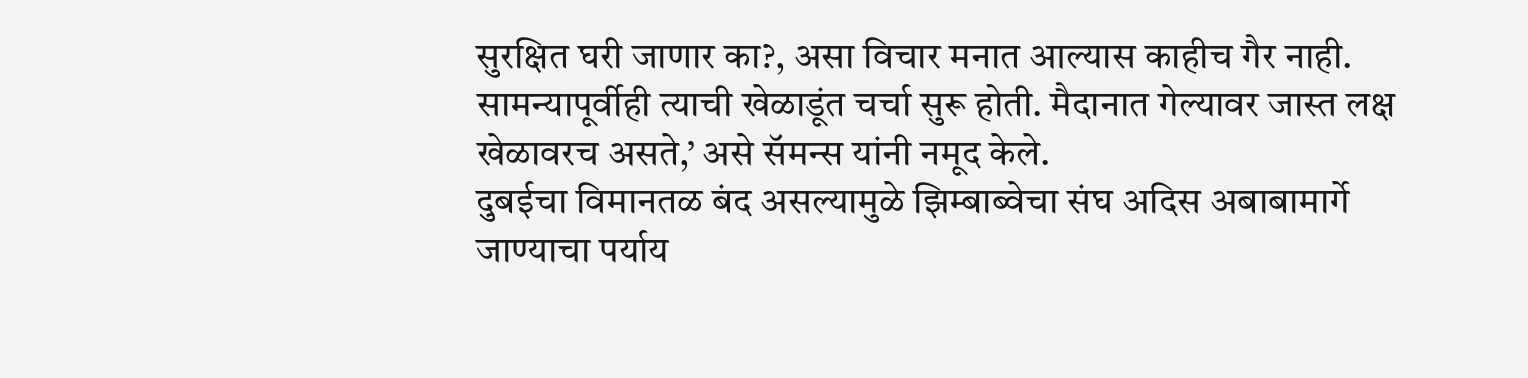सुरक्षित घरी जाणार का?, असा विचार मनात आल्यास काहीच गैर नाही. सामन्यापूर्वीही त्याची खेळाडूंत चर्चा सुरू होती. मैदानात गेल्यावर जास्त लक्ष खेळावरच असते,’ असे सॅमन्स यांनी नमूद केले.
दुबईचा विमानतळ बंद असल्यामुळे झिम्बाब्वेचा संघ अदिस अबाबामार्गे जाण्याचा पर्याय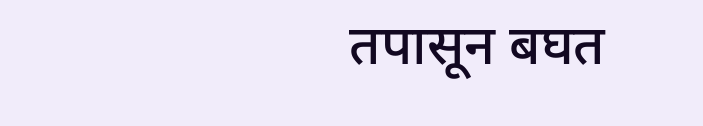तपासून बघत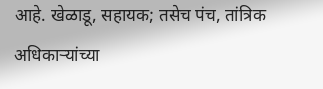आहे. खेळाडू, सहायक; तसेच पंच, तांत्रिक अधिकाऱ्यांच्या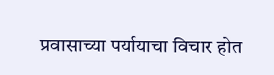प्रवासाच्या पर्यायाचा विचार होत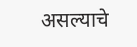असल्याचे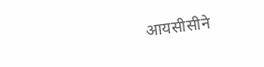आयसीसीने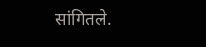सांगितले.